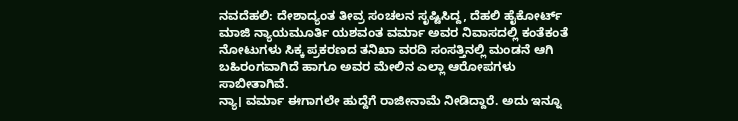ನವದೆಹಲಿ: ದೇಶಾದ್ಯಂತ ತೀವ್ರ ಸಂಚಲನ ಸೃಷ್ಟಿಸಿದ್ದ, ದೆಹಲಿ ಹೈಕೋರ್ಟ್ ಮಾಜಿ ನ್ಯಾಯಮೂರ್ತಿ ಯಶವಂತ ವರ್ಮಾ ಅವರ ನಿವಾಸದಲ್ಲಿ ಕಂತೆಕಂತೆ ನೋಟುಗಳು ಸಿಕ್ಕ ಪ್ರಕರಣದ ತನಿಖಾ ವರದಿ ಸಂಸತ್ತಿನಲ್ಲಿ ಮಂಡನೆ ಆಗಿ ಬಹಿರಂಗವಾಗಿದೆ ಹಾಗೂ ಅವರ ಮೇಲಿನ ಎಲ್ಲಾ ಆರೋಪಗಳು ಸಾಬೀತಾಗಿವೆ.
ನ್ಯಾ। ವರ್ಮಾ ಈಗಾಗಲೇ ಹುದ್ದೆಗೆ ರಾಜೀನಾಮೆ ನೀಡಿದ್ದಾರೆ. ಅದು ಇನ್ನೂ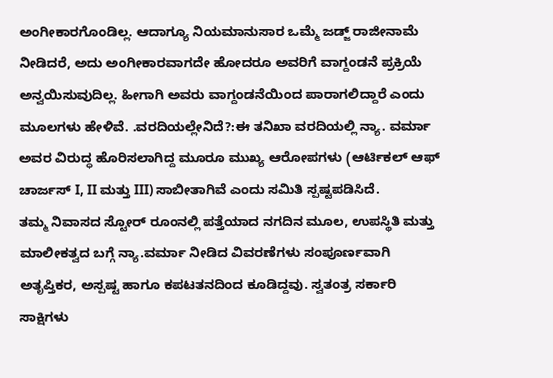ಅಂಗೀಕಾರಗೊಂಡಿಲ್ಲ. ಆದಾಗ್ಯೂ ನಿಯಮಾನುಸಾರ ಒಮ್ಮೆ ಜಡ್ಜ್ ರಾಜೀನಾಮೆ ನೀಡಿದರೆ, ಅದು ಅಂಗೀಕಾರವಾಗದೇ ಹೋದರೂ ಅವರಿಗೆ ವಾಗ್ದಂಡನೆ ಪ್ರಕ್ರಿಯೆ ಅನ್ವಯಿಸುವುದಿಲ್ಲ. ಹೀಗಾಗಿ ಅವರು ವಾಗ್ದಂಡನೆಯಿಂದ ಪಾರಾಗಲಿದ್ದಾರೆ ಎಂದು ಮೂಲಗಳು ಹೇಳಿವೆ. .ವರದಿಯಲ್ಲೇನಿದೆ?:ಈ ತನಿಖಾ ವರದಿಯಲ್ಲಿ ನ್ಯಾ. ವರ್ಮಾ ಅವರ ವಿರುದ್ಧ ಹೊರಿಸಲಾಗಿದ್ದ ಮೂರೂ ಮುಖ್ಯ ಆರೋಪಗಳು (ಆರ್ಟಿಕಲ್ ಆಫ್ ಚಾರ್ಜಸ್ I, II ಮತ್ತು III) ಸಾಬೀತಾಗಿವೆ ಎಂದು ಸಮಿತಿ ಸ್ಪಷ್ಟಪಡಿಸಿದೆ.
ತಮ್ಮ ನಿವಾಸದ ಸ್ಟೋರ್ ರೂಂನಲ್ಲಿ ಪತ್ತೆಯಾದ ನಗದಿನ ಮೂಲ, ಉಪಸ್ಥಿತಿ ಮತ್ತು ಮಾಲೀಕತ್ವದ ಬಗ್ಗೆ ನ್ಯಾ.ವರ್ಮಾ ನೀಡಿದ ವಿವರಣೆಗಳು ಸಂಪೂರ್ಣವಾಗಿ ಅತೃಪ್ತಿಕರ, ಅಸ್ಪಷ್ಟ ಹಾಗೂ ಕಪಟತನದಿಂದ ಕೂಡಿದ್ದವು. ಸ್ವತಂತ್ರ ಸರ್ಕಾರಿ ಸಾಕ್ಷಿಗಳು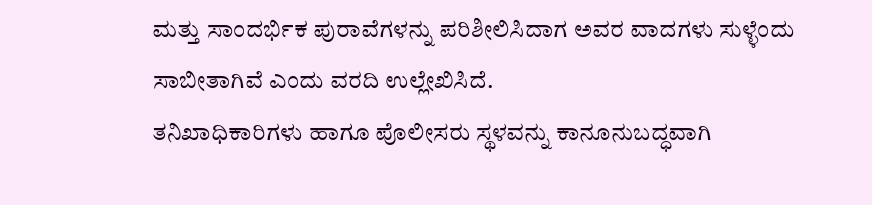ಮತ್ತು ಸಾಂದರ್ಭಿಕ ಪುರಾವೆಗಳನ್ನು ಪರಿಶೀಲಿಸಿದಾಗ ಅವರ ವಾದಗಳು ಸುಳ್ಳೆಂದು ಸಾಬೀತಾಗಿವೆ ಎಂದು ವರದಿ ಉಲ್ಲೇಖಿಸಿದೆ.
ತನಿಖಾಧಿಕಾರಿಗಳು ಹಾಗೂ ಪೊಲೀಸರು ಸ್ಥಳವನ್ನು ಕಾನೂನುಬದ್ಧವಾಗಿ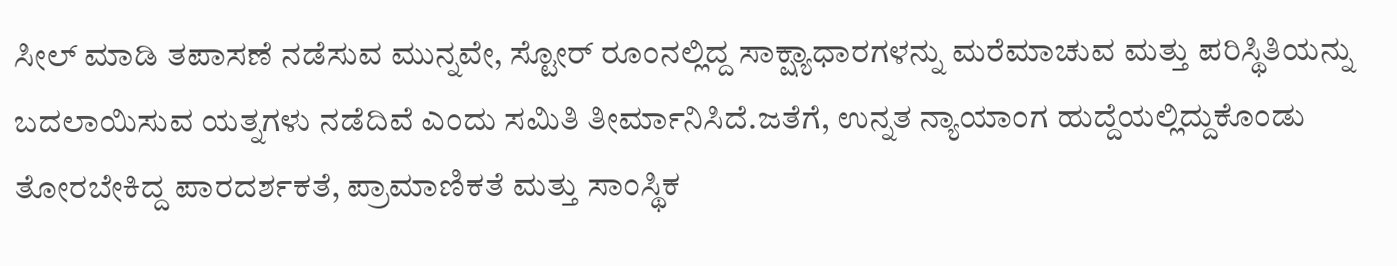ಸೀಲ್ ಮಾಡಿ ತಪಾಸಣೆ ನಡೆಸುವ ಮುನ್ನವೇ, ಸ್ಟೋರ್ ರೂಂನಲ್ಲಿದ್ದ ಸಾಕ್ಷ್ಯಾಧಾರಗಳನ್ನು ಮರೆಮಾಚುವ ಮತ್ತು ಪರಿಸ್ಥಿತಿಯನ್ನು ಬದಲಾಯಿಸುವ ಯತ್ನಗಳು ನಡೆದಿವೆ ಎಂದು ಸಮಿತಿ ತೀರ್ಮಾನಿಸಿದೆ.ಜತೆಗೆ, ಉನ್ನತ ನ್ಯಾಯಾಂಗ ಹುದ್ದೆಯಲ್ಲಿದ್ದುಕೊಂಡು ತೋರಬೇಕಿದ್ದ ಪಾರದರ್ಶಕತೆ, ಪ್ರಾಮಾಣಿಕತೆ ಮತ್ತು ಸಾಂಸ್ಥಿಕ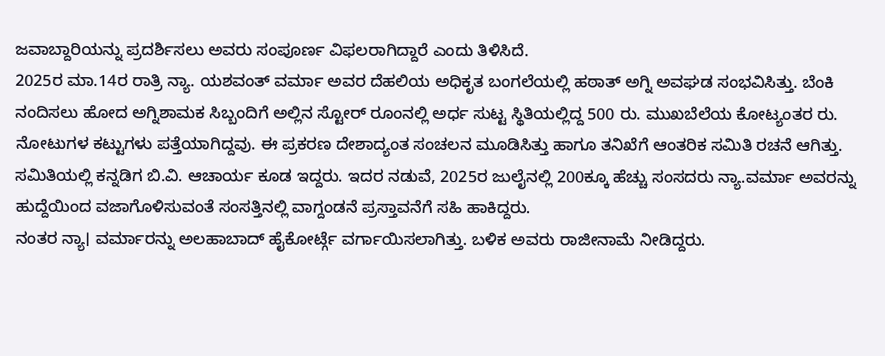ಜವಾಬ್ದಾರಿಯನ್ನು ಪ್ರದರ್ಶಿಸಲು ಅವರು ಸಂಪೂರ್ಣ ವಿಫಲರಾಗಿದ್ದಾರೆ ಎಂದು ತಿಳಿಸಿದೆ.
2025ರ ಮಾ.14ರ ರಾತ್ರಿ ನ್ಯಾ. ಯಶವಂತ್ ವರ್ಮಾ ಅವರ ದೆಹಲಿಯ ಅಧಿಕೃತ ಬಂಗಲೆಯಲ್ಲಿ ಹಠಾತ್ ಅಗ್ನಿ ಅವಘಡ ಸಂಭವಿಸಿತ್ತು. ಬೆಂಕಿ ನಂದಿಸಲು ಹೋದ ಅಗ್ನಿಶಾಮಕ ಸಿಬ್ಬಂದಿಗೆ ಅಲ್ಲಿನ ಸ್ಟೋರ್ ರೂಂನಲ್ಲಿ ಅರ್ಧ ಸುಟ್ಟ ಸ್ಥಿತಿಯಲ್ಲಿದ್ದ 500 ರು. ಮುಖಬೆಲೆಯ ಕೋಟ್ಯಂತರ ರು. ನೋಟುಗಳ ಕಟ್ಟುಗಳು ಪತ್ತೆಯಾಗಿದ್ದವು. ಈ ಪ್ರಕರಣ ದೇಶಾದ್ಯಂತ ಸಂಚಲನ ಮೂಡಿಸಿತ್ತು ಹಾಗೂ ತನಿಖೆಗೆ ಆಂತರಿಕ ಸಮಿತಿ ರಚನೆ ಆಗಿತ್ತು. ಸಮಿತಿಯಲ್ಲಿ ಕನ್ನಡಿಗ ಬಿ.ವಿ. ಆಚಾರ್ಯ ಕೂಡ ಇದ್ದರು. ಇದರ ನಡುವೆ, 2025ರ ಜುಲೈನಲ್ಲಿ 200ಕ್ಕೂ ಹೆಚ್ಚು ಸಂಸದರು ನ್ಯಾ.ವರ್ಮಾ ಅವರನ್ನು ಹುದ್ದೆಯಿಂದ ವಜಾಗೊಳಿಸುವಂತೆ ಸಂಸತ್ತಿನಲ್ಲಿ ವಾಗ್ದಂಡನೆ ಪ್ರಸ್ತಾವನೆಗೆ ಸಹಿ ಹಾಕಿದ್ದರು.
ನಂತರ ನ್ಯಾ। ವರ್ಮಾರನ್ನು ಅಲಹಾಬಾದ್ ಹೈಕೋರ್ಟ್ಗೆ ವರ್ಗಾಯಿಸಲಾಗಿತ್ತು. ಬಳಿಕ ಅವರು ರಾಜೀನಾಮೆ ನೀಡಿದ್ದರು.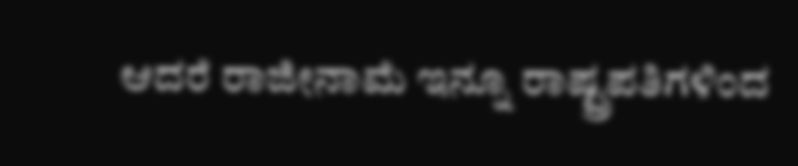ಆದರೆ ರಾಜೀನಾಮೆ ಇನ್ನೂ ರಾಷ್ಟ್ರಪತಿಗಳಿಂದ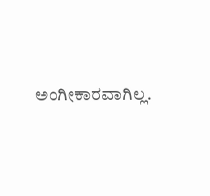ಅಂಗೀಕಾರವಾಗಿಲ್ಲ.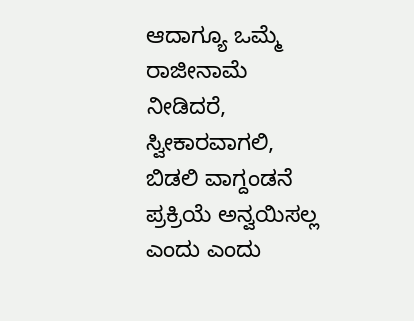ಆದಾಗ್ಯೂ ಒಮ್ಮೆ ರಾಜೀನಾಮೆ ನೀಡಿದರೆ, ಸ್ವೀಕಾರವಾಗಲಿ, ಬಿಡಲಿ ವಾಗ್ದಂಡನೆ ಪ್ರಕ್ರಿಯೆ ಅನ್ವಯಿಸಲ್ಲ ಎಂದು ಎಂದು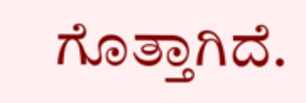ಗೊತ್ತಾಗಿದೆ.